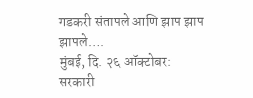गडकरी संतापले आणि झाप झाप झापले….
मुंबई, दि. २६ ऑक्टोबर:
सरकारी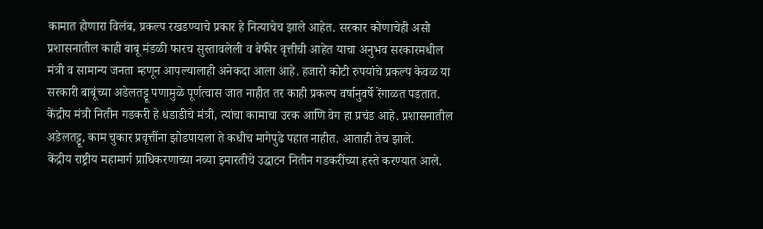कामात होणारा विलंब, प्रकल्प रखडण्याचे प्रकार हे नित्याचेच झाले आहेत. सरकार कोणाचेही असो प्रशासनातील काही बाबू मंडळी फारच सुस्तावलेली व बेफीर वृत्तीची आहेत याचा अनुभव सरकारमधील मंत्री व सामान्य जनता म्हणून आपल्यालाही अनेकदा आला आहे. हजारो कोटी रुपयांचे प्रकल्प केवळ या सरकारी बाबूंच्या अडेलतट्टू पणामुळे पूर्णत्वास जात नाहीत तर काही प्रकल्प वर्षानुवर्षे रेंगाळत पडतात.
केंद्रीय मंत्री नितीन गडकरी हे धडाडीचे मंत्री, त्यांचा कामाचा उरक आणि वेग हा प्रचंड आहे. प्रशासनातील अडेलतट्टू, काम चुकार प्रवृत्तींना झोडपायला ते कधीच मागेपुढे पहात नाहीत. आताही तेच झाले.
केंद्रीय राष्ट्रीय महामार्ग प्राधिकरणाच्या नव्या इमारतीचे उद्धाटन नितीन गडकरींच्या हस्ते करण्यात आले.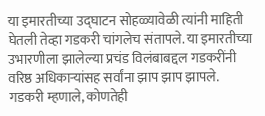या इमारतीच्या उद्घाटन सोहळ्यावेळी त्यांनी माहिती घेतली तेव्हा गडकरी चांगलेच संतापले. या इमारतीच्या उभारणीला झालेल्या प्रचंड विलंबाबद्दल गडकरींनी वरिष्ठ अधिकाऱ्यांसह सर्वांना झाप झाप झापले.
गडकरी म्हणाले, कोणतेही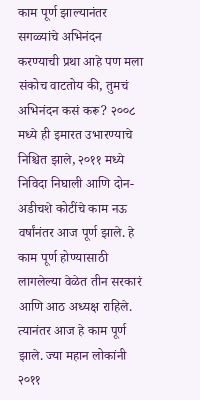काम पूर्ण झाल्यानंतर सगळ्यांचे अभिनंदन करण्याची प्रथा आहे पण मला संकोच वाटतोय की, तुमचं अभिनंदन कसं करू? २००८ मध्ये ही इमारत उभारण्याचे निश्चित झाले, २०११ मध्ये निविदा निघाली आणि दोन-अडीचशे कोटींचे काम नऊ वर्षांनंतर आज पूर्ण झाले. हे काम पूर्ण होण्यासाठी लागलेल्या वेळेत तीन सरकारं आणि आठ अध्यक्ष राहिले. त्यानंतर आज हे काम पूर्ण झाले. ज्या महान लोकांनी २०११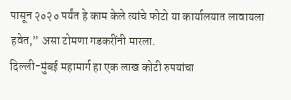पासून २०२० पर्यंत हे काम केले त्यांचे फोटो या कार्यालयात लावायला हवेत,” असा टोमणा गडकरींनी मारला.
दिल्ली-मुंबई महामार्ग हा एक लाख कोटी रुपयांचा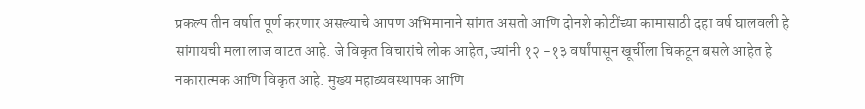प्रकल्प तीन वर्षात पूर्ण करणार असल्याचे आपण अभिमानाने सांगत असतो आणि दोनशे कोटींच्या कामासाठी दहा वर्ष घालवली हे सांगायची मला लाज वाटत आहे. जे विकृत विचारांचे लोक आहेत, ज्यांनी १२ -१३ वर्षांपासून खूर्चीला चिकटून बसले आहेत हे नकारात्मक आणि विकृत आहे. मुख्य महाव्यवस्थापक आणि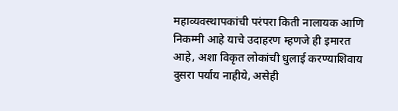महाव्यवस्थापकांची परंपरा किती नालायक आणि निकम्मी आहे याचे उदाहरण म्हणजे ही इमारत आहे, अशा विकृत लोकांची धुलाई करण्याशिवाय दुसरा पर्याय नाहीये, असेही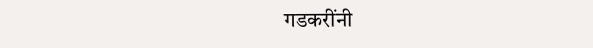गडकरींनी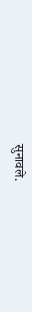सुनावले.